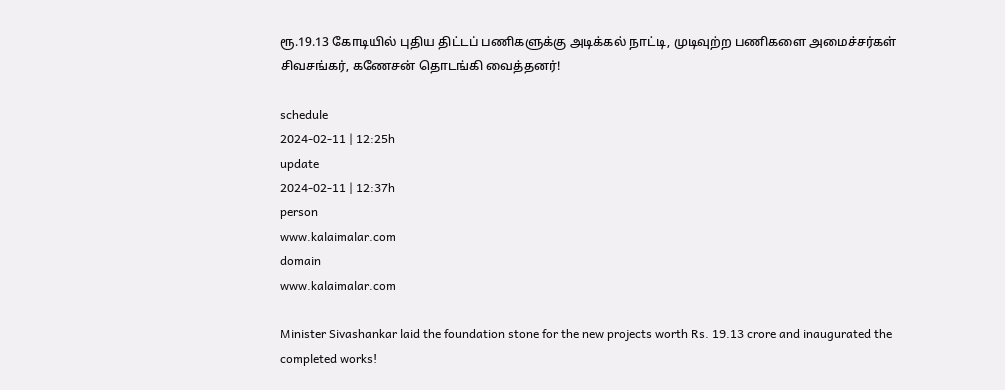ரூ.19.13 கோடியில் புதிய திட்டப் பணிகளுக்கு அடிக்கல் நாட்டி, முடிவுற்ற பணிகளை அமைச்சர்கள் சிவசங்கர், கணேசன் தொடங்கி வைத்தனர்!

schedule
2024-02-11 | 12:25h
update
2024-02-11 | 12:37h
person
www.kalaimalar.com
domain
www.kalaimalar.com

Minister Sivashankar laid the foundation stone for the new projects worth Rs. 19.13 crore and inaugurated the completed works!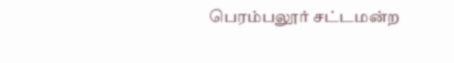பெரம்பலூர் சட்டமன்ற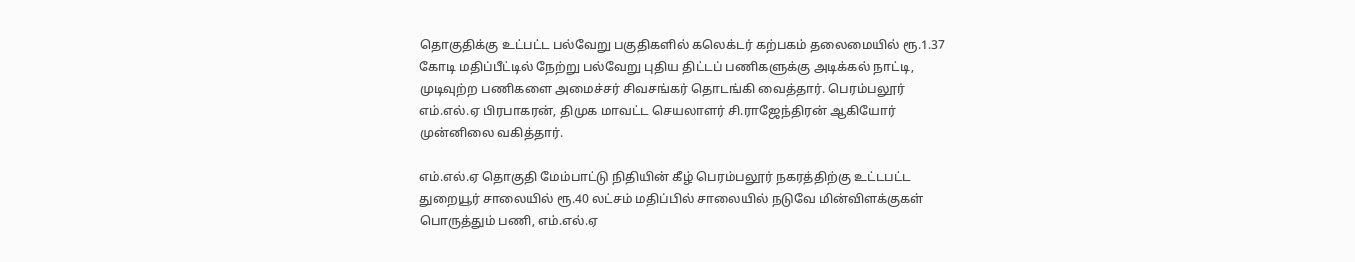தொகுதிக்கு உட்பட்ட பல்வேறு பகுதிகளில் கலெக்டர் கற்பகம் தலைமையில் ரூ.1.37 கோடி மதிப்பீட்டில் நேற்று பல்வேறு புதிய திட்டப் பணிகளுக்கு அடிக்கல் நாட்டி, முடிவுற்ற பணிகளை அமைச்சர் சிவசங்கர் தொடங்கி வைத்தார். பெரம்பலூர் எம்.எல்.ஏ பிரபாகரன், திமுக மாவட்ட செயலாளர் சி.ராஜேந்திரன் ஆகியோர் முன்னிலை வகித்தார்.

எம்.எல்.ஏ தொகுதி மேம்பாட்டு நிதியின் கீழ் பெரம்பலூர் நகரத்திற்கு உட்டபட்ட துறையூர் சாலையில் ரூ.40 லட்சம் மதிப்பில் சாலையில் நடுவே மின்விளக்குகள் பொருத்தும் பணி, எம்.எல்.ஏ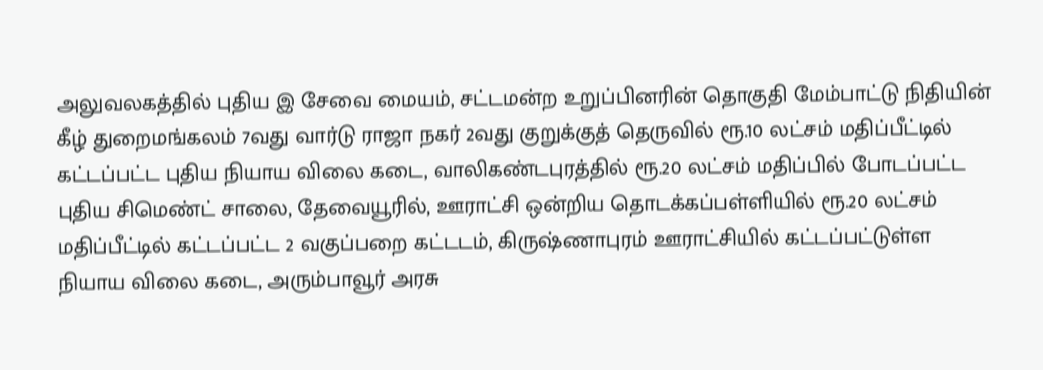அலுவலகத்தில் புதிய இ சேவை மையம், சட்டமன்ற உறுப்பினரின் தொகுதி மேம்பாட்டு நிதியின் கீழ் துறைமங்கலம் 7வது வார்டு ராஜா நகர் 2வது குறுக்குத் தெருவில் ரூ.10 லட்சம் மதிப்பீட்டில் கட்டப்பட்ட புதிய நியாய விலை கடை, வாலிகண்டபுரத்தில் ரூ.20 லட்சம் மதிப்பில் போடப்பட்ட புதிய சிமெண்ட் சாலை, தேவையூரில், ஊராட்சி ஒன்றிய தொடக்கப்பள்ளியில் ரூ.20 லட்சம் மதிப்பீட்டில் கட்டப்பட்ட 2 வகுப்பறை கட்டடம், கிருஷ்ணாபுரம் ஊராட்சியில் கட்டப்பட்டுள்ள நியாய விலை கடை, அரும்பாவூர் அரசு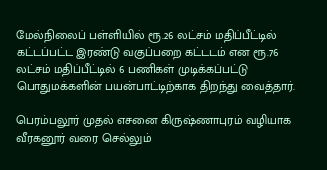மேல்நிலைப் பள்ளியில் ரூ.26 லட்சம் மதிப்பீட்டில் கட்டப்பட்ட இரண்டு வகுப்பறை கட்டடம் என ரூ.76 லட்சம் மதிப்பீட்டில் 6 பணிகள் முடிக்கப்பட்டு பொதுமக்களின் பயன்பாட்டிற்காக திறந்து வைத்தார்.

பெரம்பலூர் முதல் எசனை கிருஷ்ணாபுரம் வழியாக வீரகனூர் வரை செல்லும்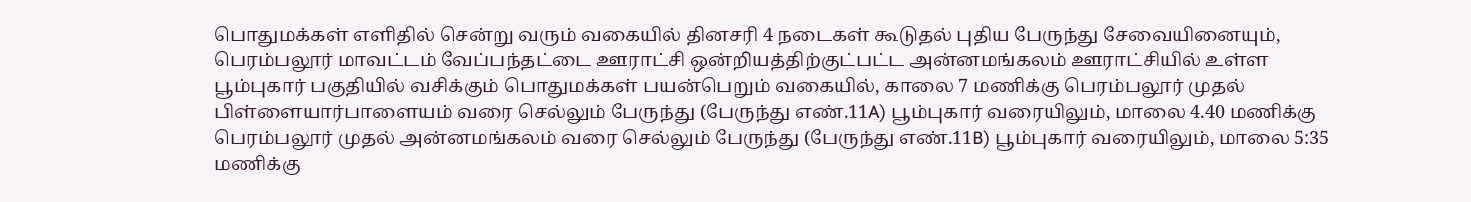பொதுமக்கள் எளிதில் சென்று வரும் வகையில் தினசரி 4 நடைகள் கூடுதல் புதிய பேருந்து சேவையினையும், பெரம்பலூர் மாவட்டம் வேப்பந்தட்டை ஊராட்சி ஒன்றியத்திற்குட்பட்ட அன்னமங்கலம் ஊராட்சியில் உள்ள பூம்புகார் பகுதியில் வசிக்கும் பொதுமக்கள் பயன்பெறும் வகையில், காலை 7 மணிக்கு பெரம்பலூர் முதல் பிள்ளையார்பாளையம் வரை செல்லும் பேருந்து (பேருந்து எண்.11A) பூம்புகார் வரையிலும், மாலை 4.40 மணிக்கு பெரம்பலூர் முதல் அன்னமங்கலம் வரை செல்லும் பேருந்து (பேருந்து எண்.11B) பூம்புகார் வரையிலும், மாலை 5:35 மணிக்கு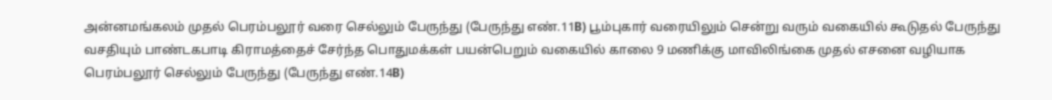அன்னமங்கலம் முதல் பெரம்பலூர் வரை செல்லும் பேருந்து (பேருந்து எண்.11B) பூம்புகார் வரையிலும் சென்று வரும் வகையில் கூடுதல் பேருந்து வசதியும் பாண்டகபாடி கிராமத்தைச் சேர்ந்த பொதுமக்கள் பயன்பெறும் வகையில் காலை 9 மணிக்கு மாவிலிங்கை முதல் எசனை வழியாக பெரம்பலூர் செல்லும் பேருந்து (பேருந்து எண்.14B)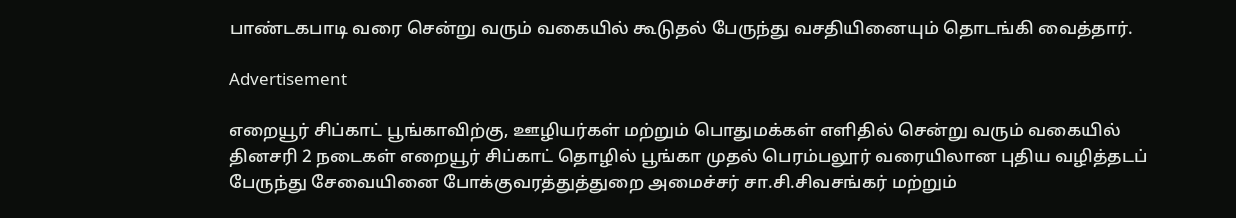பாண்டகபாடி வரை சென்று வரும் வகையில் கூடுதல் பேருந்து வசதியினையும் தொடங்கி வைத்தார்.

Advertisement

எறையூர் சிப்காட் பூங்காவிற்கு, ஊழியர்கள் மற்றும் பொதுமக்கள் எளிதில் சென்று வரும் வகையில் தினசரி 2 நடைகள் எறையூர் சிப்காட் தொழில் பூங்கா முதல் பெரம்பலூர் வரையிலான புதிய வழித்தடப் பேருந்து சேவையினை போக்குவரத்துத்துறை அமைச்சர் சா.சி.சிவசங்கர் மற்றும்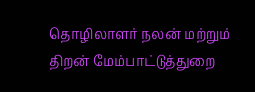தொழிலாளர் நலன் மற்றும் திறன் மேம்பாட்டுத்துறை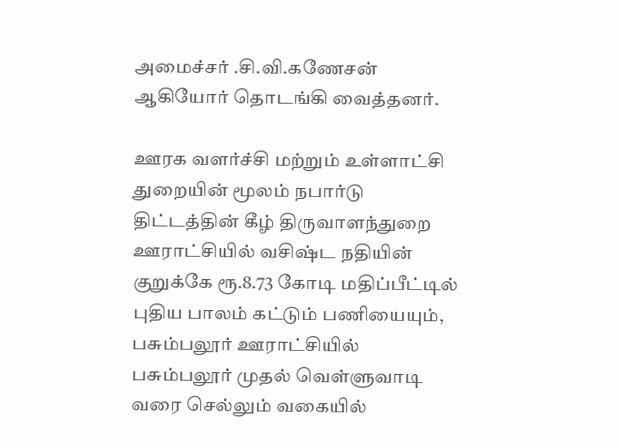அமைச்சர் .சி.வி.கணேசன் ஆகியோர் தொடங்கி வைத்தனர்.

ஊரக வளர்ச்சி மற்றும் உள்ளாட்சி துறையின் மூலம் நபார்டு திட்டத்தின் கீழ் திருவாளந்துறை ஊராட்சியில் வசிஷ்ட நதியின் குறுக்கே ரூ.8.73 கோடி மதிப்பீட்டில் புதிய பாலம் கட்டும் பணியையும், பசும்பலூர் ஊராட்சியில் பசும்பலூர் முதல் வெள்ளுவாடி வரை செல்லும் வகையில்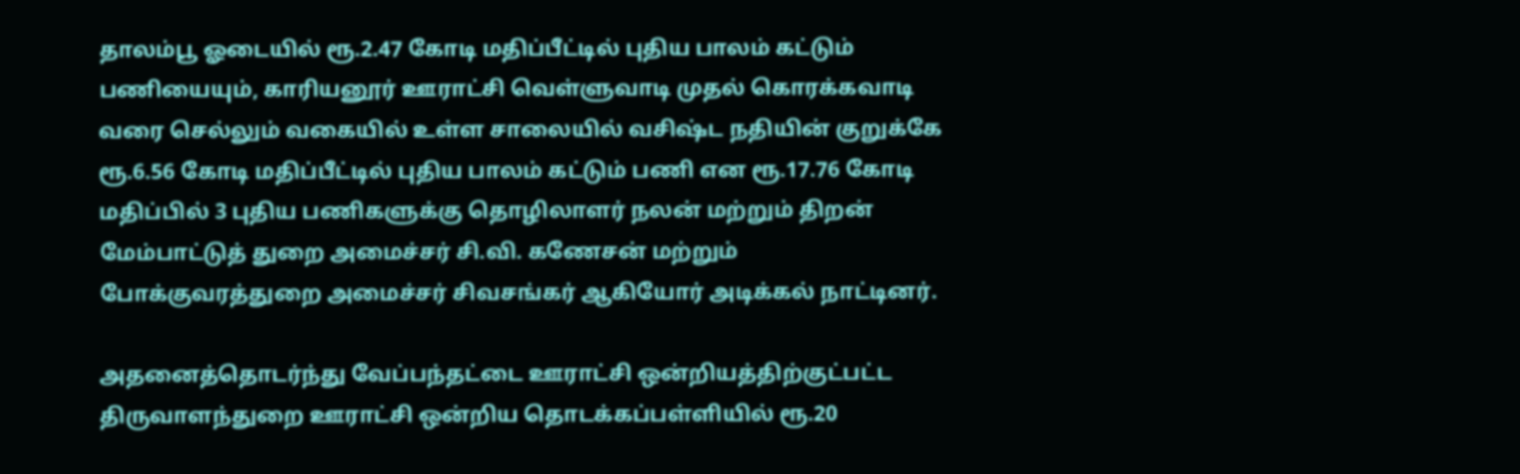தாலம்பூ ஓடையில் ரூ.2.47 கோடி மதிப்பீட்டில் புதிய பாலம் கட்டும் பணியையும், காரியனூர் ஊராட்சி வெள்ளுவாடி முதல் கொரக்கவாடி வரை செல்லும் வகையில் உள்ள சாலையில் வசிஷ்ட நதியின் குறுக்கே ரூ.6.56 கோடி மதிப்பீட்டில் புதிய பாலம் கட்டும் பணி என ரூ.17.76 கோடி மதிப்பில் 3 புதிய பணிகளுக்கு தொழிலாளர் நலன் மற்றும் திறன் மேம்பாட்டுத் துறை அமைச்சர் சி.வி. கணேசன் மற்றும் போக்குவரத்துறை அமைச்சர் சிவசங்கர் ஆகியோர் அடிக்கல் நாட்டினர்.

அதனைத்தொடர்ந்து வேப்பந்தட்டை ஊராட்சி ஒன்றியத்திற்குட்பட்ட திருவாளந்துறை ஊராட்சி ஒன்றிய தொடக்கப்பள்ளியில் ரூ.20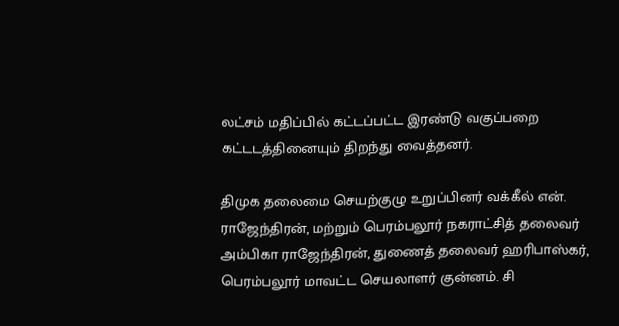லட்சம் மதிப்பில் கட்டப்பட்ட இரண்டு வகுப்பறை கட்டடத்தினையும் திறந்து வைத்தனர்.

திமுக தலைமை செயற்குழு உறுப்பினர் வக்கீல் என். ராஜேந்திரன், மற்றும் பெரம்பலூர் நகராட்சித் தலைவர் அம்பிகா ராஜேந்திரன், துணைத் தலைவர் ஹரிபாஸ்கர், பெரம்பலூர் மாவட்ட செயலாளர் குன்னம். சி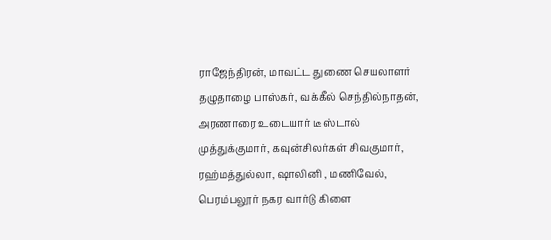ராஜேந்திரன், மாவட்ட துணை செயலாளர் தழுதாழை பாஸ்கர், வக்கீல் செந்தில்நாதன், அரணாரை உடையார் டீ ஸ்டால் முத்துக்குமார், கவுன்சிலர்கள் சிவகுமார், ரஹ்மத்துல்லா, ஷாலினி , மணிவேல், பெரம்பலூர் நகர வார்டு கிளை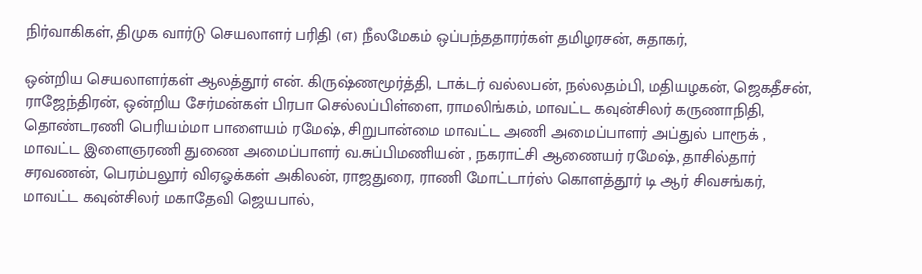நிர்வாகிகள், திமுக வார்டு செயலாளர் பரிதி (எ) நீலமேகம் ஒப்பந்ததாரர்கள் தமிழரசன், சுதாகர்,

ஒன்றிய செயலாளர்கள் ஆலத்தூர் என். கிருஷ்ணமூர்த்தி, டாக்டர் வல்லபன், நல்லதம்பி, மதியழகன், ஜெகதீசன், ராஜேந்திரன், ஒன்றிய சேர்மன்கள் பிரபா செல்லப்பிள்ளை, ராமலிங்கம், மாவட்ட கவுன்சிலர் கருணாநிதி, தொண்டரணி பெரியம்மா பாளையம் ரமேஷ், சிறுபான்மை மாவட்ட அணி அமைப்பாளர் அப்துல் பாரூக் , மாவட்ட இளைஞரணி துணை அமைப்பாளர் வ.சுப்பிமணியன் , நகராட்சி ஆணையர் ரமேஷ், தாசில்தார் சரவணன், பெரம்பலூர் விஏஓக்கள் அகிலன், ராஜதுரை, ராணி மோட்டார்ஸ் கொளத்தூர் டி ஆர் சிவசங்கர், மாவட்ட கவுன்சிலர் மகாதேவி ஜெயபால்,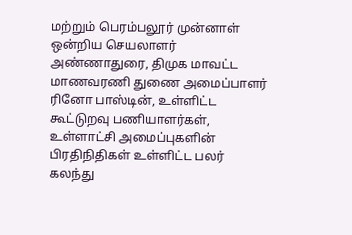மற்றும் பெரம்பலூர் முன்னாள் ஒன்றிய செயலாளர் அண்ணாதுரை, திமுக மாவட்ட மாணவரணி துணை அமைப்பாளர் ரினோ பாஸ்டின், உள்ளிட்ட கூட்டுறவு பணியாளர்கள், உள்ளாட்சி அமைப்புகளின் பிரதிநிதிகள் உள்ளிட்ட பலர் கலந்து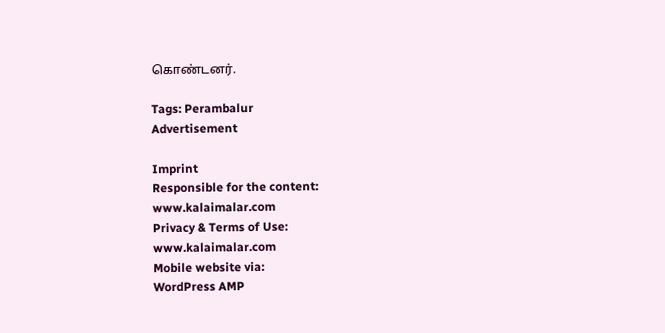கொண்டனர்.

Tags: Perambalur
Advertisement

Imprint
Responsible for the content:
www.kalaimalar.com
Privacy & Terms of Use:
www.kalaimalar.com
Mobile website via:
WordPress AMP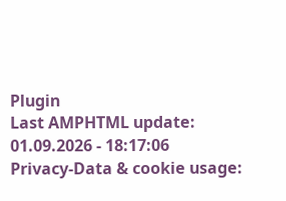Plugin
Last AMPHTML update:
01.09.2026 - 18:17:06
Privacy-Data & cookie usage: